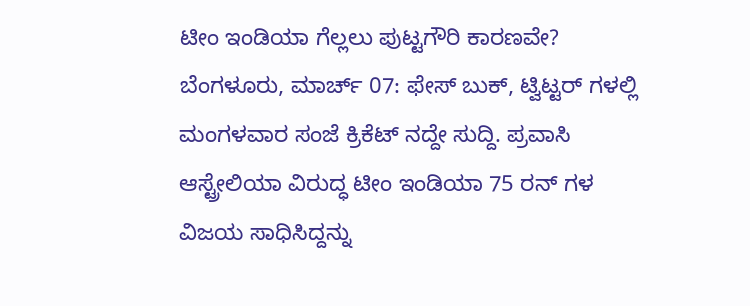ಟೀಂ ಇಂಡಿಯಾ ಗೆಲ್ಲಲು ಪುಟ್ಟಗೌರಿ ಕಾರಣವೇ?
ಬೆಂಗಳೂರು, ಮಾರ್ಚ್ 07: ಫೇಸ್ ಬುಕ್, ಟ್ವಿಟ್ಟರ್ ಗಳಲ್ಲಿ ಮಂಗಳವಾರ ಸಂಜೆ ಕ್ರಿಕೆಟ್ ನದ್ದೇ ಸುದ್ದಿ. ಪ್ರವಾಸಿ ಆಸ್ಟ್ರೇಲಿಯಾ ವಿರುದ್ಧ ಟೀಂ ಇಂಡಿಯಾ 75 ರನ್ ಗಳ ವಿಜಯ ಸಾಧಿಸಿದ್ದನ್ನು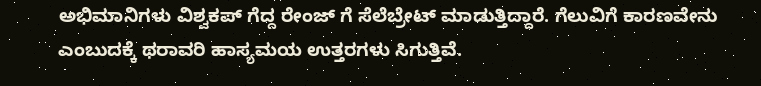ಅಭಿಮಾನಿಗಳು ವಿಶ್ವಕಪ್ ಗೆದ್ದ ರೇಂಜ್ ಗೆ ಸೆಲೆಬ್ರೇಟ್ ಮಾಡುತ್ತಿದ್ದಾರೆ. ಗೆಲುವಿಗೆ ಕಾರಣವೇನು ಎಂಬುದಕ್ಕೆ ಥರಾವರಿ ಹಾಸ್ಯಮಯ ಉತ್ತರಗಳು ಸಿಗುತ್ತಿವೆ.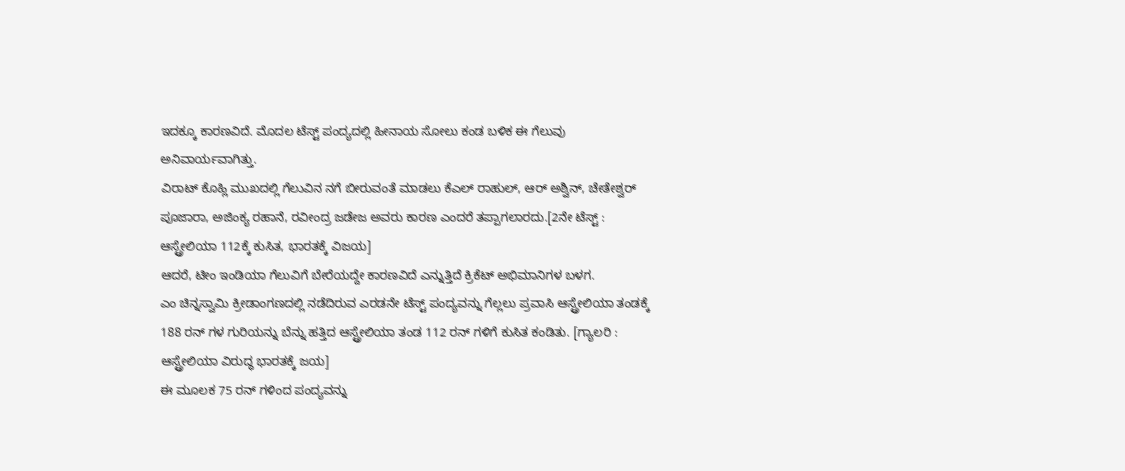ಇದಕ್ಕೂ ಕಾರಣವಿದೆ. ಮೊದಲ ಟೆಸ್ಟ್ ಪಂದ್ಯದಲ್ಲಿ ಹೀನಾಯ ಸೋಲು ಕಂಡ ಬಳಿಕ ಈ ಗೆಲುವು ಅನಿವಾರ್ಯವಾಗಿತ್ತು.
ವಿರಾಟ್ ಕೊಹ್ಲಿ ಮುಖದಲ್ಲಿ ಗೆಲುವಿನ ನಗೆ ಬೀರುವಂತೆ ಮಾಡಲು ಕೆಎಲ್ ರಾಹುಲ್, ಆರ್ ಅಶ್ವಿನ್, ಚೇತೇಶ್ವರ್ ಪೂಜಾರಾ, ಅಜಿಂಕ್ಯ ರಹಾನೆ, ರವೀಂದ್ರ ಜಡೇಜ ಅವರು ಕಾರಣ ಎಂದರೆ ತಪ್ಪಾಗಲಾರದು.[2ನೇ ಟೆಸ್ಟ್ : ಆಸ್ಟ್ರೇಲಿಯಾ 112ಕ್ಕೆ ಕುಸಿತ, ಭಾರತಕ್ಕೆ ವಿಜಯ]
ಆದರೆ, ಟೀಂ ಇಂಡಿಯಾ ಗೆಲುವಿಗೆ ಬೇರೆಯದ್ದೇ ಕಾರಣವಿದೆ ಎನ್ನುತ್ತಿದೆ ಕ್ರಿಕೆಟ್ ಅಭಿಮಾನಿಗಳ ಬಳಗ.
ಎಂ ಚಿನ್ನಸ್ವಾಮಿ ಕ್ರೀಡಾಂಗಣದಲ್ಲಿ ನಡೆದಿರುವ ಎರಡನೇ ಟೆಸ್ಟ್ ಪಂದ್ಯವನ್ನು ಗೆಲ್ಲಲು ಪ್ರವಾಸಿ ಆಸ್ಟ್ರೇಲಿಯಾ ತಂಡಕ್ಕೆ 188 ರನ್ ಗಳ ಗುರಿಯನ್ನು ಬೆನ್ನು ಹತ್ತಿದ ಆಸ್ಟ್ರೇಲಿಯಾ ತಂಡ 112 ರನ್ ಗಳಿಗೆ ಕುಸಿತ ಕಂಡಿತು. [ಗ್ಯಾಲರಿ : ಆಸ್ಟ್ರೇಲಿಯಾ ವಿರುದ್ಧ ಭಾರತಕ್ಕೆ ಜಯ]
ಈ ಮೂಲಕ 75 ರನ್ ಗಳಿಂದ ಪಂದ್ಯವನ್ನು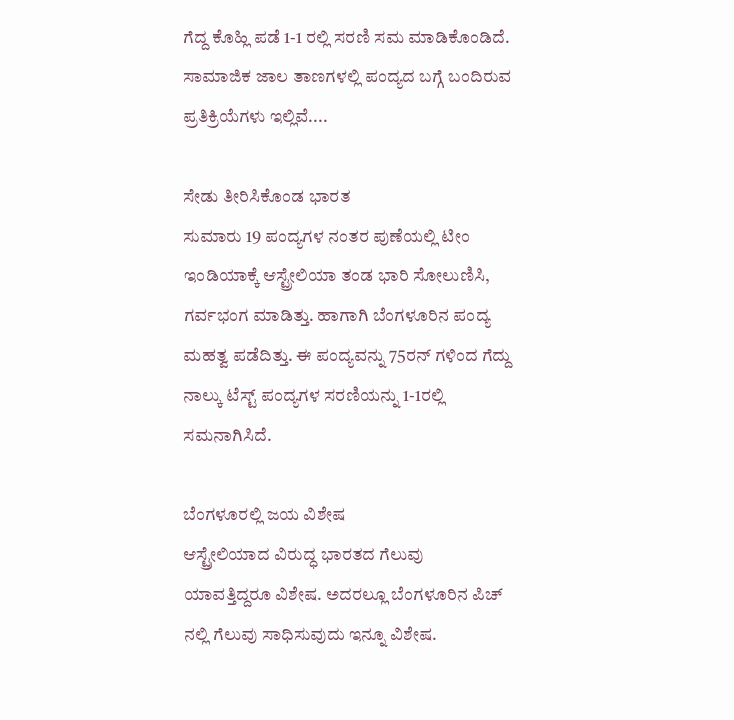ಗೆದ್ದ ಕೊಹ್ಲಿ ಪಡೆ 1-1 ರಲ್ಲಿ ಸರಣಿ ಸಮ ಮಾಡಿಕೊಂಡಿದೆ. ಸಾಮಾಜಿಕ ಜಾಲ ತಾಣಗಳಲ್ಲಿ ಪಂದ್ಯದ ಬಗ್ಗೆ ಬಂದಿರುವ ಪ್ರತಿಕ್ರಿಯೆಗಳು ಇಲ್ಲಿವೆ....

ಸೇಡು ತೀರಿಸಿಕೊಂಡ ಭಾರತ
ಸುಮಾರು 19 ಪಂದ್ಯಗಳ ನಂತರ ಪುಣೆಯಲ್ಲಿ ಟೀಂ ಇಂಡಿಯಾಕ್ಕೆ ಆಸ್ಟ್ರೇಲಿಯಾ ತಂಡ ಭಾರಿ ಸೋಲುಣಿಸಿ, ಗರ್ವಭಂಗ ಮಾಡಿತ್ತು. ಹಾಗಾಗಿ ಬೆಂಗಳೂರಿನ ಪಂದ್ಯ ಮಹತ್ವ ಪಡೆದಿತ್ತು. ಈ ಪಂದ್ಯವನ್ನು 75ರನ್ ಗಳಿಂದ ಗೆದ್ದು ನಾಲ್ಕು ಟೆಸ್ಟ್ ಪಂದ್ಯಗಳ ಸರಣಿಯನ್ನು 1-1ರಲ್ಲಿ ಸಮನಾಗಿಸಿದೆ.

ಬೆಂಗಳೂರಲ್ಲಿ ಜಯ ವಿಶೇಷ
ಆಸ್ಟ್ರೇಲಿಯಾದ ವಿರುದ್ಧ ಭಾರತದ ಗೆಲುವು ಯಾವತ್ತಿದ್ದರೂ ವಿಶೇಷ. ಅದರಲ್ಲೂ ಬೆಂಗಳೂರಿನ ಪಿಚ್ ನಲ್ಲಿ ಗೆಲುವು ಸಾಧಿಸುವುದು ಇನ್ನೂ ವಿಶೇಷ.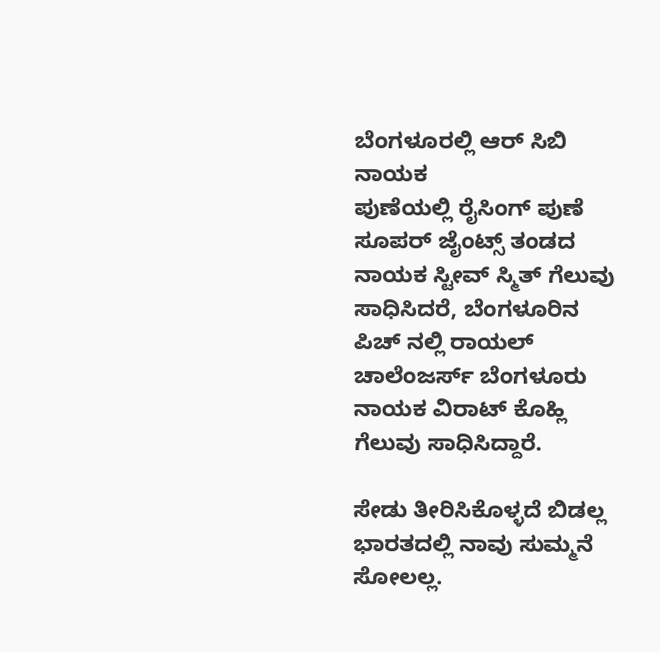ಬೆಂಗಳೂರಲ್ಲಿ ಆರ್ ಸಿಬಿ ನಾಯಕ
ಪುಣೆಯಲ್ಲಿ ರೈಸಿಂಗ್ ಪುಣೆ ಸೂಪರ್ ಜೈಂಟ್ಸ್ ತಂಡದ ನಾಯಕ ಸ್ಟೀವ್ ಸ್ಮಿತ್ ಗೆಲುವು ಸಾಧಿಸಿದರೆ, ಬೆಂಗಳೂರಿನ ಪಿಚ್ ನಲ್ಲಿ ರಾಯಲ್ ಚಾಲೆಂಜರ್ಸ್ ಬೆಂಗಳೂರು ನಾಯಕ ವಿರಾಟ್ ಕೊಹ್ಲಿ ಗೆಲುವು ಸಾಧಿಸಿದ್ದಾರೆ.

ಸೇಡು ತೀರಿಸಿಕೊಳ್ಳದೆ ಬಿಡಲ್ಲ
ಭಾರತದಲ್ಲಿ ನಾವು ಸುಮ್ಮನೆ ಸೋಲಲ್ಲ.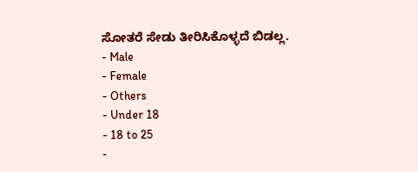ಸೋತರೆ ಸೇಡು ತೀರಿಸಿಕೊಳ್ಳದೆ ಬಿಡಲ್ಲ.
- Male
- Female
- Others
- Under 18
- 18 to 25
-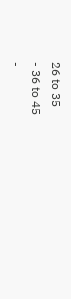26 to 35
- 36 to 45
-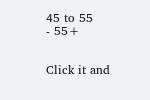45 to 55
- 55+


Click it and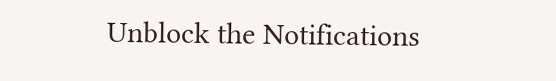Unblock the Notifications